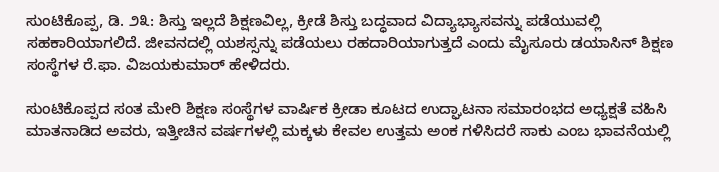ಸುಂಟಿಕೊಪ್ಪ, ಡಿ. ೨೩: ಶಿಸ್ತು ಇಲ್ಲದೆ ಶಿಕ್ಷಣವಿಲ್ಲ, ಕ್ರೀಡೆ ಶಿಸ್ತು ಬದ್ಧವಾದ ವಿದ್ಯಾಭ್ಯಾಸವನ್ನು ಪಡೆಯುವಲ್ಲಿ ಸಹಕಾರಿಯಾಗಲಿದೆ. ಜೀವನದಲ್ಲಿ ಯಶಸ್ಸನ್ನು ಪಡೆಯಲು ರಹದಾರಿಯಾಗುತ್ತದೆ ಎಂದು ಮೈಸೂರು ಡಯಾಸಿನ್ ಶಿಕ್ಷಣ ಸಂಸ್ಥೆಗಳ ರೆ.ಫಾ. ವಿಜಯಕುಮಾರ್ ಹೇಳಿದರು.

ಸುಂಟಿಕೊಪ್ಪದ ಸಂತ ಮೇರಿ ಶಿಕ್ಷಣ ಸಂಸ್ಥೆಗಳ ವಾರ್ಷಿಕ ಕ್ರೀಡಾ ಕೂಟದ ಉದ್ಘಾಟನಾ ಸಮಾರಂಭದ ಅಧ್ಯಕ್ಷತೆ ವಹಿಸಿ ಮಾತನಾಡಿದ ಅವರು, ಇತ್ತೀಚಿನ ವರ್ಷಗಳಲ್ಲಿ ಮಕ್ಕಳು ಕೇವಲ ಉತ್ತಮ ಅಂಕ ಗಳಿಸಿದರೆ ಸಾಕು ಎಂಬ ಭಾವನೆಯಲ್ಲಿ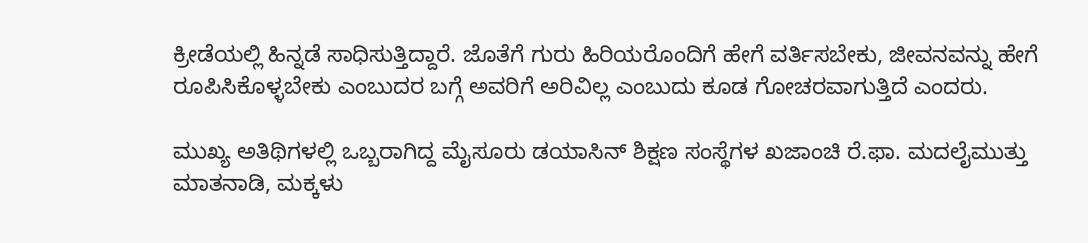ಕ್ರೀಡೆಯಲ್ಲಿ ಹಿನ್ನಡೆ ಸಾಧಿಸುತ್ತಿದ್ದಾರೆ. ಜೊತೆಗೆ ಗುರು ಹಿರಿಯರೊಂದಿಗೆ ಹೇಗೆ ವರ್ತಿಸಬೇಕು, ಜೀವನವನ್ನು ಹೇಗೆ ರೂಪಿಸಿಕೊಳ್ಳಬೇಕು ಎಂಬುದರ ಬಗ್ಗೆ ಅವರಿಗೆ ಅರಿವಿಲ್ಲ ಎಂಬುದು ಕೂಡ ಗೋಚರವಾಗುತ್ತಿದೆ ಎಂದರು.

ಮುಖ್ಯ ಅತಿಥಿಗಳಲ್ಲಿ ಒಬ್ಬರಾಗಿದ್ದ ಮೈಸೂರು ಡಯಾಸಿನ್ ಶಿಕ್ಷಣ ಸಂಸ್ಥೆಗಳ ಖಜಾಂಚಿ ರೆ.ಫಾ. ಮದಲೈಮುತ್ತು ಮಾತನಾಡಿ, ಮಕ್ಕಳು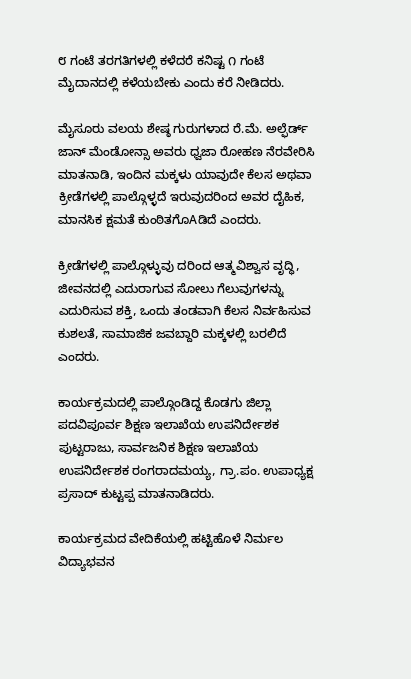೮ ಗಂಟೆ ತರಗತಿಗಳಲ್ಲಿ ಕಳೆದರೆ ಕನಿಷ್ಟ ೧ ಗಂಟೆ ಮೈದಾನದಲ್ಲಿ ಕಳೆಯಬೇಕು ಎಂದು ಕರೆ ನೀಡಿದರು.

ಮೈಸೂರು ವಲಯ ಶೇಷ್ಠ ಗುರುಗಳಾದ ರೆ.ಮೆ. ಅಲ್ಫೆರ್ಡ್ ಜಾನ್ ಮೆಂಡೋನ್ಸಾ ಅವರು ಧ್ವಜಾ ರೋಹಣ ನೆರವೇರಿಸಿ ಮಾತನಾಡಿ, ಇಂದಿನ ಮಕ್ಕಳು ಯಾವುದೇ ಕೆಲಸ ಅಥವಾ ಕ್ರೀಡೆಗಳಲ್ಲಿ ಪಾಲ್ಗೊಳ್ಳದೆ ಇರುವುದರಿಂದ ಅವರ ದೈಹಿಕ, ಮಾನಸಿಕ ಕ್ಷಮತೆ ಕುಂಠಿತಗೊAಡಿದೆ ಎಂದರು.

ಕ್ರೀಡೆಗಳಲ್ಲಿ ಪಾಲ್ಗೊಳ್ಳುವು ದರಿಂದ ಆತ್ಮವಿಶ್ವಾಸ ವೃದ್ಧಿ, ಜೀವನದಲ್ಲಿ ಎದುರಾಗುವ ಸೋಲು ಗೆಲುವುಗಳನ್ನು ಎದುರಿಸುವ ಶಕ್ತಿ, ಒಂದು ತಂಡವಾಗಿ ಕೆಲಸ ನಿರ್ವಹಿಸುವ ಕುಶಲತೆ, ಸಾಮಾಜಿಕ ಜವಬ್ದಾರಿ ಮಕ್ಕಳಲ್ಲಿ ಬರಲಿದೆ ಎಂದರು.

ಕಾರ್ಯಕ್ರಮದಲ್ಲಿ ಪಾಲ್ಗೊಂಡಿದ್ದ ಕೊಡಗು ಜಿಲ್ಲಾ ಪದವಿಪೂರ್ವ ಶಿಕ್ಷಣ ಇಲಾಖೆಯ ಉಪನಿರ್ದೇಶಕ ಪುಟ್ಟರಾಜು, ಸಾರ್ವಜನಿಕ ಶಿಕ್ಷಣ ಇಲಾಖೆಯ ಉಪನಿರ್ದೇಶಕ ರಂಗರಾದಮಯ್ಯ, ಗ್ರಾ.ಪಂ. ಉಪಾಧ್ಯಕ್ಷ ಪ್ರಸಾದ್ ಕುಟ್ಟಪ್ಪ ಮಾತನಾಡಿದರು.

ಕಾರ್ಯಕ್ರಮದ ವೇದಿಕೆಯಲ್ಲಿ ಹಟ್ಟಿಹೊಳೆ ನಿರ್ಮಲ ವಿದ್ಯಾಭವನ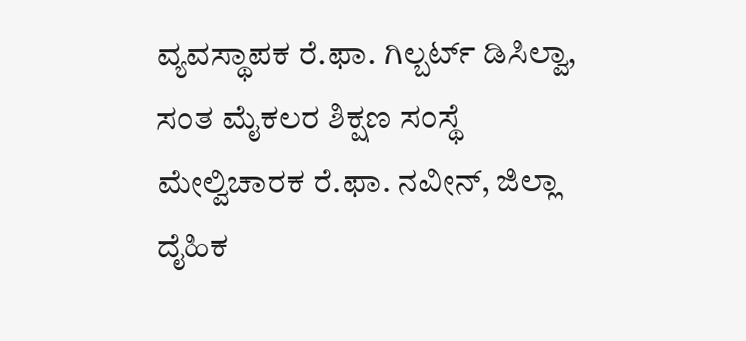ವ್ಯವಸ್ಥಾಪಕ ರೆ.ಫಾ. ಗಿಲ್ಬರ್ಟ್ ಡಿಸಿಲ್ವಾ, ಸಂತ ಮೈಕಲರ ಶಿಕ್ಷಣ ಸಂಸ್ಥೆ ಮೇಲ್ವಿಚಾರಕ ರೆ.ಫಾ. ನವೀನ್, ಜಿಲ್ಲಾ ದೈಹಿಕ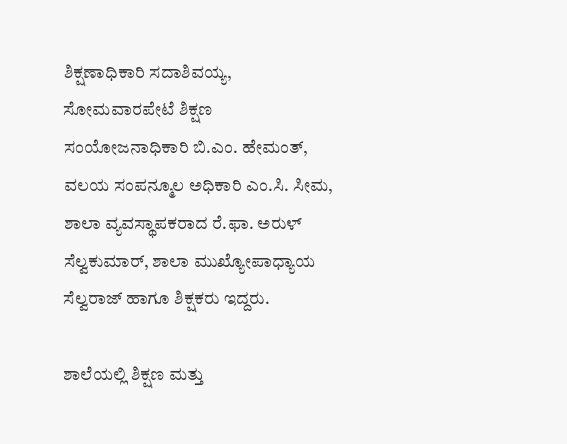ಶಿಕ್ಷಣಾಧಿಕಾರಿ ಸದಾಶಿವಯ್ಯ, ಸೋಮವಾರಪೇಟೆ ಶಿಕ್ಷಣ ಸಂಯೋಜನಾಧಿಕಾರಿ ಬಿ.ಎಂ. ಹೇಮಂತ್, ವಲಯ ಸಂಪನ್ಮೂಲ ಅಧಿಕಾರಿ ಎಂ.ಸಿ. ಸೀಮ, ಶಾಲಾ ವ್ಯವಸ್ಥಾಪಕರಾದ ರೆ.ಫಾ. ಅರುಳ್ ಸೆಲ್ವಕುಮಾರ್, ಶಾಲಾ ಮುಖ್ಯೋಪಾಧ್ಯಾಯ ಸೆಲ್ವರಾಜ್ ಹಾಗೂ ಶಿಕ್ಷಕರು ಇದ್ದರು.

ಶಾಲೆಯಲ್ಲಿ ಶಿಕ್ಷಣ ಮತ್ತು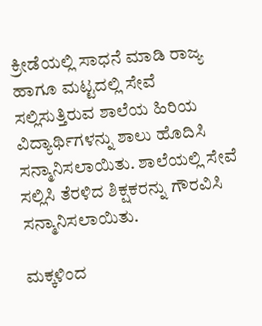ಕ್ರೀಡೆಯಲ್ಲಿ ಸಾಧನೆ ಮಾಡಿ ರಾಜ್ಯ ಹಾಗೂ ಮಟ್ಟದಲ್ಲಿ ಸೇವೆ ಸಲ್ಲಿಸುತ್ತಿರುವ ಶಾಲೆಯ ಹಿರಿಯ ವಿದ್ಯಾರ್ಥಿಗಳನ್ನು ಶಾಲು ಹೊದಿಸಿ ಸನ್ಮಾನಿಸಲಾಯಿತು. ಶಾಲೆಯಲ್ಲಿ ಸೇವೆ ಸಲ್ಲಿಸಿ ತೆರಳಿದ ಶಿಕ್ಷಕರನ್ನು ಗೌರವಿಸಿ ಸನ್ಮಾನಿಸಲಾಯಿತು.

ಮಕ್ಕಳಿಂದ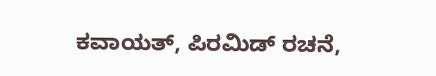ಕವಾಯತ್, ಪಿರಮಿಡ್ ರಚನೆ,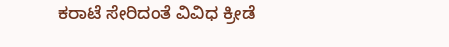ಕರಾಟೆ ಸೇರಿದಂತೆ ವಿವಿಧ ಕ್ರೀಡೆ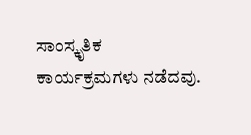ಸಾಂಸ್ಕೃತಿಕ ಕಾರ್ಯಕ್ರಮಗಳು ನಡೆದವು.